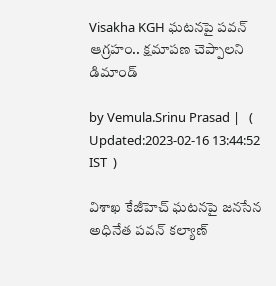Visakha KGH ఘటనపై పవన్ ఆగ్రహం.. క్షమాపణ చెప్పాలని డిమాండ్

by Vemula.Srinu Prasad |   (  Updated:2023-02-16 13:44:52  IST  )

విశాఖ కేజీహెచ్‌ ఘటనపై జనసేన అధినేత పవన్ కల్యాణ్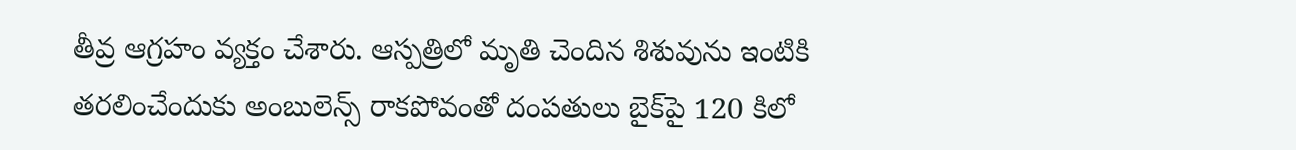తీవ్ర ఆగ్రహం వ్యక్తం చేశారు. ఆస్పత్రిలో మృతి చెందిన శిశువును ఇంటికి తరలించేందుకు అంబులెన్స్ రాకపోవంతో దంపతులు బైక్‌పై 120 కిలో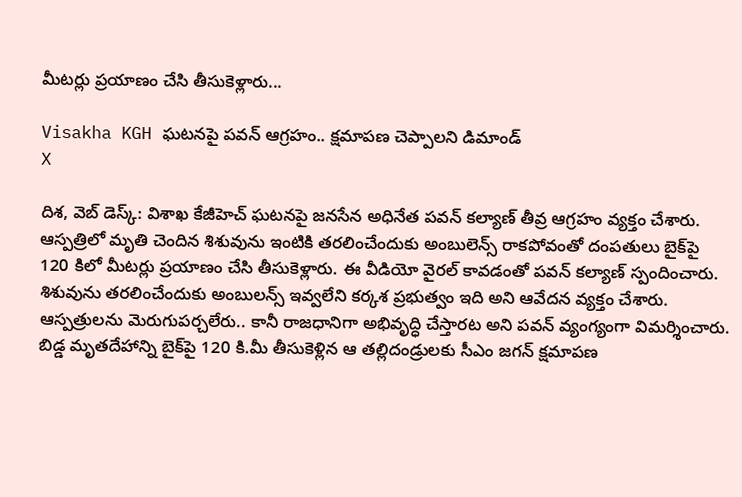మీటర్లు ప్రయాణం చేసి తీసుకెళ్లారు...

Visakha KGH ఘటనపై పవన్ ఆగ్రహం.. క్షమాపణ చెప్పాలని డిమాండ్
X

దిశ, వెబ్ డెస్క్: విశాఖ కేజీహెచ్‌ ఘటనపై జనసేన అధినేత పవన్ కల్యాణ్ తీవ్ర ఆగ్రహం వ్యక్తం చేశారు. ఆస్పత్రిలో మృతి చెందిన శిశువును ఇంటికి తరలించేందుకు అంబులెన్స్ రాకపోవంతో దంపతులు బైక్‌పై 120 కిలో మీటర్లు ప్రయాణం చేసి తీసుకెళ్లారు. ఈ వీడియో వైరల్ కావడంతో పవన్ కల్యాణ్ స్పందించారు. శిశువును తరలించేందుకు అంబులన్స్ ఇవ్వలేని కర్కశ ప్రభుత్వం ఇది అని ఆవేదన వ్యక్తం చేశారు. ఆస్పత్రులను మెరుగుపర్చలేరు.. కానీ రాజధానిగా అభివృద్ధి చేస్తారట అని పవన్ వ్యంగ్యంగా విమర్శించారు. బిడ్డ మృతదేహాన్ని బైక్‌పై 120 కి.మీ తీసుకెళ్లిన ఆ తల్లిదండ్రులకు సీఎం జగన్ క్షమాపణ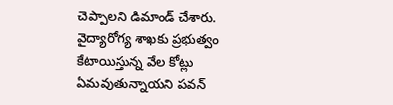చెప్పాలని డిమాండ్ చేశారు. వైద్యారోగ్య శాఖకు ప్రభుత్వం కేటాయిస్తున్న వేల కోట్లు ఏమవుతున్నాయని పవన్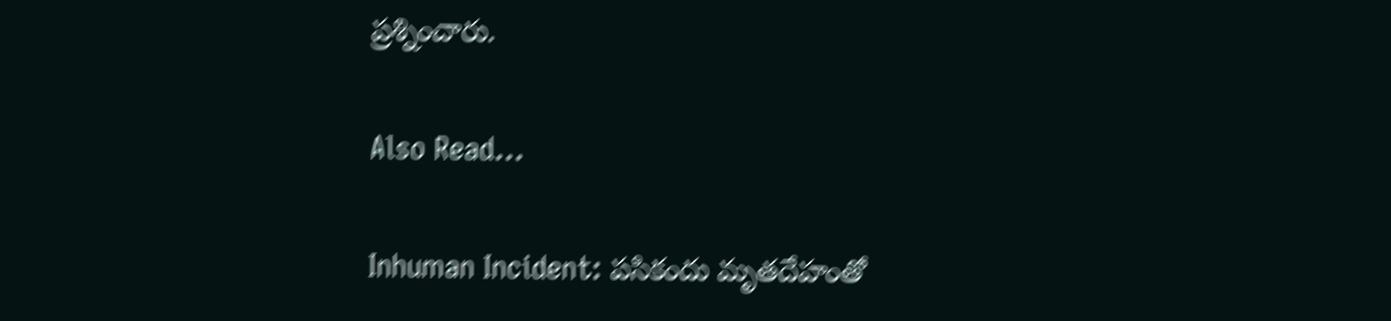ప్రశ్నించారు.

Also Read...

Inhuman Incident: పసికందు మృతదేహంతో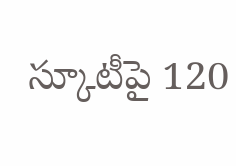స్కూటీపై 120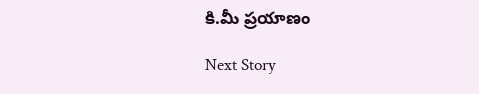కి.మీ ప్రయాణం

Next Story